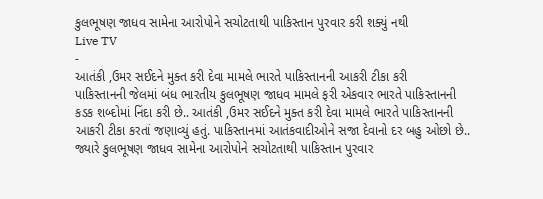કુલભૂષણ જાધવ સામેના આરોપોને સચોટતાથી પાકિસ્તાન પુરવાર કરી શક્યું નથી
Live TV
-
આતંકી ,ઉમર સઈદને મુક્ત કરી દેવા મામલે ભારતે પાકિસ્તાનની આકરી ટીકા કરી
પાકિસ્તાનની જેલમાં બંધ ભારતીય કુલભૂષણ જાધવ મામલે ફરી એકવાર ભારતે પાકિસ્તાનની કડક શબ્દોમાં નિંદા કરી છે.. આતંકી ,ઉમર સઈદને મુક્ત કરી દેવા મામલે ભારતે પાકિસ્તાનની આકરી ટીકા કરતાં જણાવ્યું હતું. પાકિસ્તાનમાં આતંકવાદીઓને સજા દેવાનો દર બહુ ઓછો છે.. જ્યારે કુલભૂષણ જાધવ સામેના આરોપોને સચોટતાથી પાકિસ્તાન પુરવાર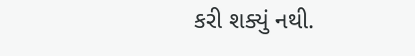કરી શક્યું નથી.